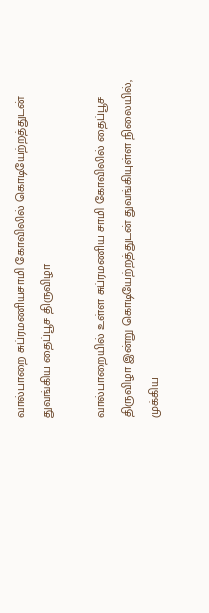வால்பாறை சுப்ரமணியசாமி கோவிலில் கொடியேற்றத்துடன் துவங்கிய தைப்பூச திருவிழா

வால்பாறையில் உள்ள சுப்ரமணிய சாமி கோவிலில் தைப்பூச திருவிழா இன்று கொடியேற்றத்துடன் துவங்கியுள்ள நிலையில், முக்கிய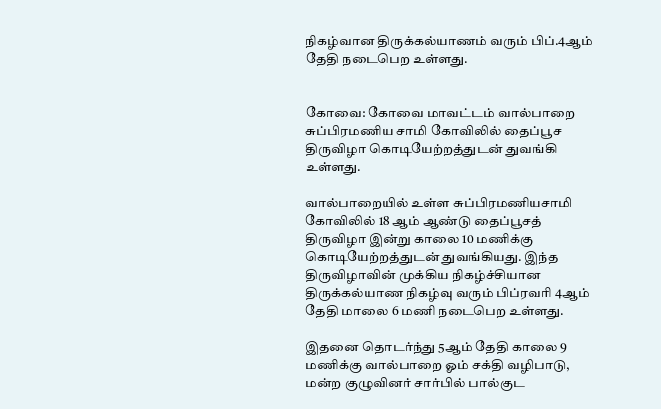நிகழ்வான திருக்கல்யாணம் வரும் பிப்.4ஆம் தேதி நடைபெற உள்ளது.


கோவை: கோவை மாவட்டம் வால்பாறை சுப்பிரமணிய சாமி கோவிலில் தைப்பூச திருவிழா கொடியேற்றத்துடன் துவங்கி உள்ளது.

வால்பாறையில் உள்ள சுப்பிரமணியசாமி கோவிலில் 18 ஆம் ஆண்டு தைப்பூசத் திருவிழா இன்று காலை 10 மணிக்கு கொடியேற்றத்துடன் துவங்கியது. இந்த திருவிழாவின் முக்கிய நிகழ்ச்சியான திருக்கல்யாண நிகழ்வு வரும் பிப்ரவரி 4ஆம் தேதி மாலை 6 மணி நடைபெற உள்ளது.

இதனை தொடர்ந்து 5ஆம் தேதி காலை 9 மணிக்கு வால்பாறை ஓம் சக்தி வழிபாடு, மன்ற குழுவினர் சார்பில் பால்குட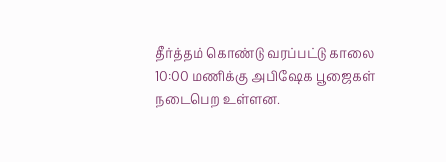தீர்த்தம் கொண்டு வரப்பட்டு காலை 10:00 மணிக்கு அபிஷேக பூஜைகள் நடைபெற உள்ளன.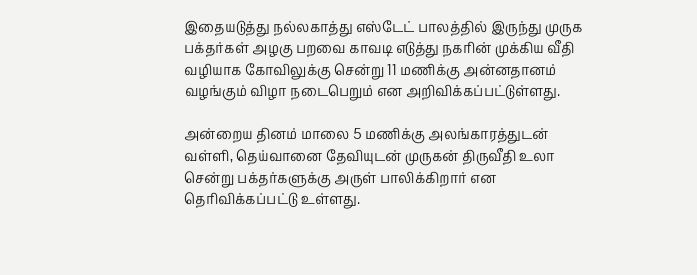இதையடுத்து நல்லகாத்து எஸ்டேட் பாலத்தில் இருந்து முருக பக்தர்கள் அழகு பறவை காவடி எடுத்து நகரின் முக்கிய வீதி வழியாக கோவிலுக்கு சென்று 11 மணிக்கு அன்னதானம் வழங்கும் விழா நடைபெறும் என அறிவிக்கப்பட்டுள்ளது.

அன்றைய தினம் மாலை 5 மணிக்கு அலங்காரத்துடன் வள்ளி, தெய்வானை தேவியுடன் முருகன் திருவீதி உலா சென்று பக்தர்களுக்கு அருள் பாலிக்கிறார் என தெரிவிக்கப்பட்டு உள்ளது.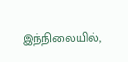இந்நிலையில்,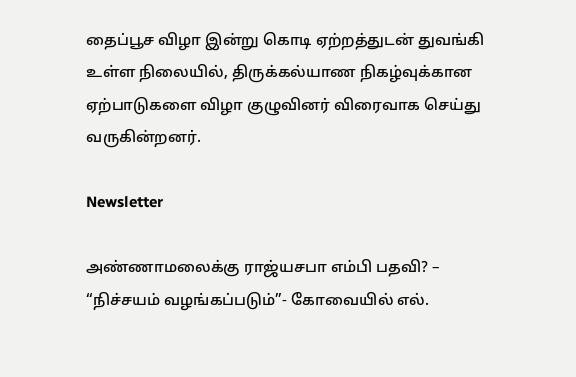தைப்பூச விழா இன்று கொடி ஏற்றத்துடன் துவங்கி உள்ள நிலையில், திருக்கல்யாண நிகழ்வுக்கான ஏற்பாடுகளை விழா குழுவினர் விரைவாக செய்து வருகின்றனர்.

Newsletter

அண்ணாமலைக்கு ராஜ்யசபா எம்பி பதவி? – “நிச்சயம் வழங்கப்படும்”- கோவையில் எல்.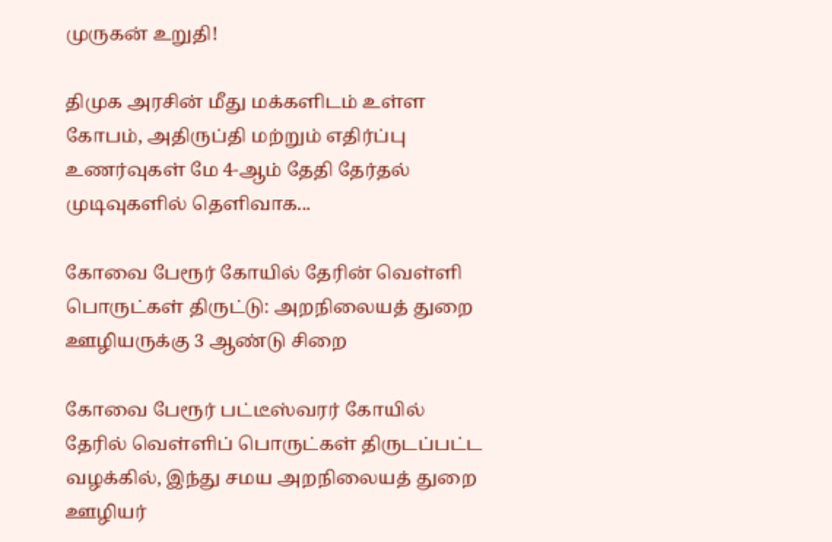முருகன் உறுதி!

திமுக அரசின் மீது மக்களிடம் உள்ள கோபம், அதிருப்தி மற்றும் எதிர்ப்பு உணர்வுகள் மே 4-ஆம் தேதி தேர்தல் முடிவுகளில் தெளிவாக...

கோவை பேரூர் கோயில் தேரின் வெள்ளி பொருட்கள் திருட்டு: அறநிலையத் துறை ஊழியருக்கு 3 ஆண்டு சிறை

கோவை பேரூர் பட்டீஸ்வரர் கோயில் தேரில் வெள்ளிப் பொருட்கள் திருடப்பட்ட வழக்கில், இந்து சமய அறநிலையத் துறை ஊழியர்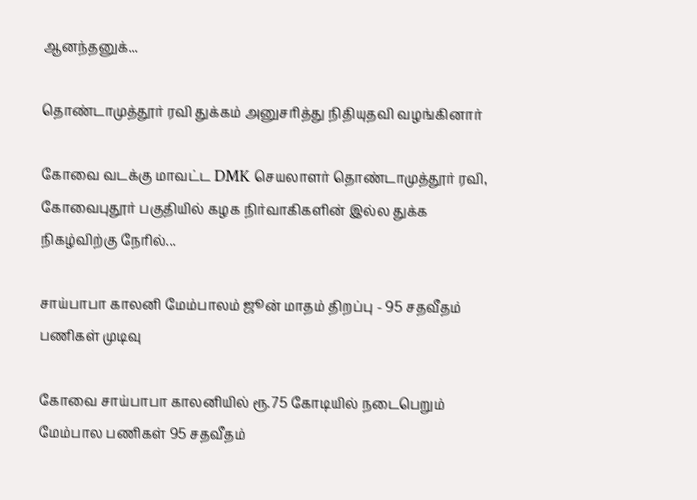ஆனந்தனுக்...

தொண்டாமுத்தூர் ரவி துக்கம் அனுசரித்து நிதியுதவி வழங்கினார்

கோவை வடக்கு மாவட்ட DMK செயலாளர் தொண்டாமுத்தூர் ரவி, கோவைபுதூர் பகுதியில் கழக நிர்வாகிகளின் இல்ல துக்க நிகழ்விற்கு நேரில்...

சாய்பாபா காலனி மேம்பாலம் ஜூன் மாதம் திறப்பு - 95 சதவீதம் பணிகள் முடிவு

கோவை சாய்பாபா காலனியில் ரூ.75 கோடியில் நடைபெறும் மேம்பால பணிகள் 95 சதவீதம்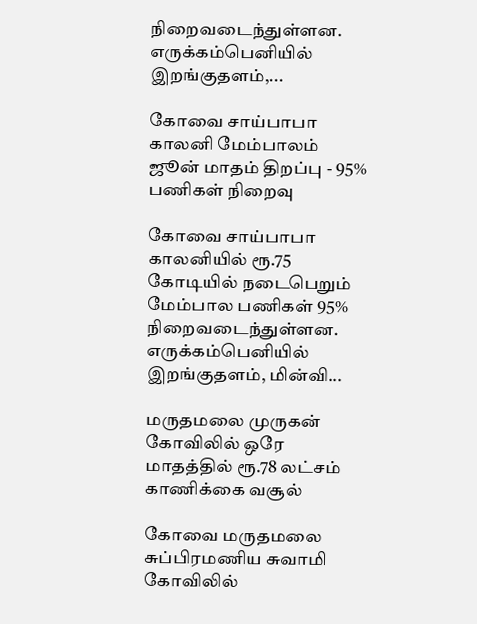நிறைவடைந்துள்ளன. எருக்கம்பெனியில் இறங்குதளம்,...

கோவை சாய்பாபா காலனி மேம்பாலம் ஜூன் மாதம் திறப்பு - 95% பணிகள் நிறைவு

கோவை சாய்பாபா காலனியில் ரூ.75 கோடியில் நடைபெறும் மேம்பால பணிகள் 95% நிறைவடைந்துள்ளன. எருக்கம்பெனியில் இறங்குதளம், மின்வி...

மருதமலை முருகன் கோவிலில் ஒரே மாதத்தில் ரூ.78 லட்சம் காணிக்கை வசூல்

கோவை மருதமலை சுப்பிரமணிய சுவாமி கோவிலில்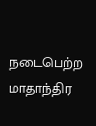நடைபெற்ற மாதாந்திர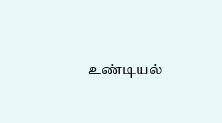உண்டியல்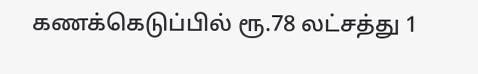கணக்கெடுப்பில் ரூ.78 லட்சத்து 1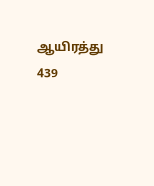ஆயிரத்து 439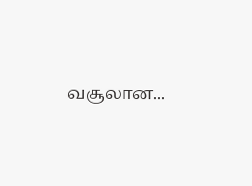வசூலான...